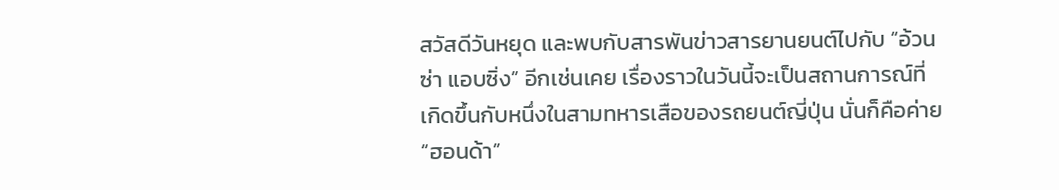สวัสดีวันหยุด และพบกับสารพันข่าวสารยานยนต์ไปกับ “อ้วนซ่า แอบซิ่ง” อีกเช่นเคย เรื่องราวในวันนี้จะเป็นสถานการณ์ที่เกิดขึ้นกับหนึ่งในสามทหารเสือของรถยนต์ญี่ปุ่น นั่นก็คือค่าย “ฮอนด้า”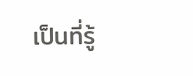เป็นที่รู้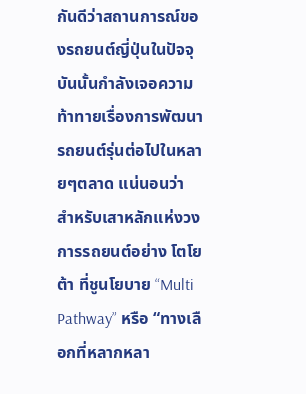กันดีว่าสถานการณ์ของรถยนต์ญี่ปุ่นในปัจจุบันนั้นกำลังเจอความท้าทายเรื่องการพัฒนารถยนต์รุ่นต่อไปในหลายๆตลาด แน่นอนว่า สำหรับเสาหลักแห่งวงการรถยนต์อย่าง โตโยต้า ที่ชูนโยบาย “Multi Pathway” หรือ “ทางเลือกที่หลากหลา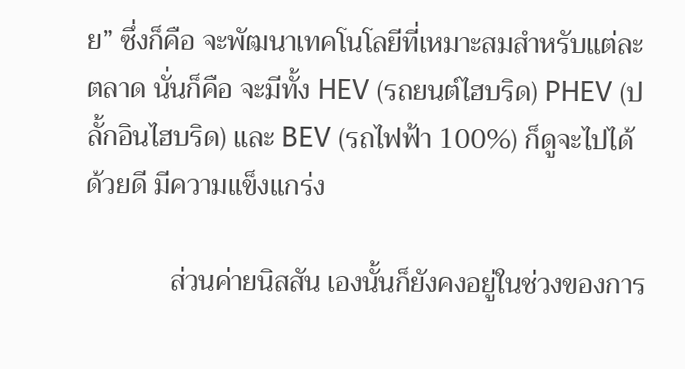ย” ซึ่งก็คือ จะพัฒนาเทคโนโลยีที่เหมาะสมสำหรับแต่ละตลาด นั่นก็คือ จะมีทั้ง HEV (รถยนต์ไฮบริด) PHEV (ปลั้กอินไฮบริด) และ BEV (รถไฟฟ้า 100%) ก็ดูจะไปได้ด้วยดี มีความแข็งแกร่ง

            ส่วนค่ายนิสสัน เองนั้นก็ยังคงอยู่ในช่วงของการ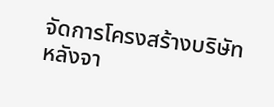จัดการโครงสร้างบริษัทหลังจา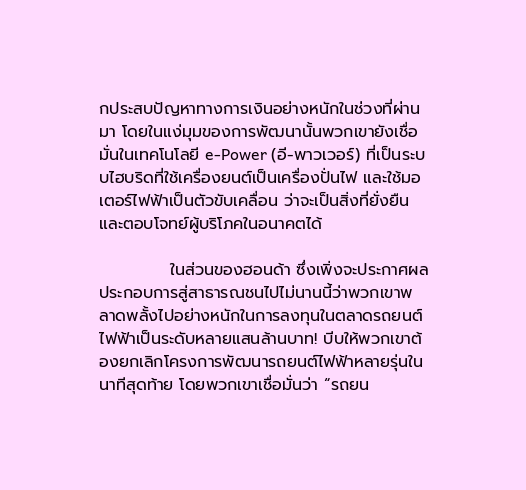กประสบปัญหาทางการเงินอย่างหนักในช่วงที่ผ่านมา โดยในแง่มุมของการพัฒนานั้นพวกเขายังเชื่อมั่นในเทคโนโลยี e-Power (อี-พาวเวอร์) ที่เป็นระบบไฮบริดที่ใช้เครื่องยนต์เป็นเครื่องปั่นไฟ และใช้มอเตอร์ไฟฟ้าเป็นตัวขับเคลื่อน ว่าจะเป็นสิ่งที่ยั่งยืน และตอบโจทย์ผู้บริโภคในอนาคตได้

            ในส่วนของฮอนด้า ซึ่งเพิ่งจะประกาศผลประกอบการสู่สาธารณชนไปไม่นานนี้ว่าพวกเขาพลาดพลั้งไปอย่างหนักในการลงทุนในตลาดรถยนต์ไฟฟ้าเป็นระดับหลายแสนล้านบาท! บีบให้พวกเขาต้องยกเลิกโครงการพัฒนารถยนต์ไฟฟ้าหลายรุ่นในนาทีสุดท้าย โดยพวกเขาเชื่อมั่นว่า “รถยน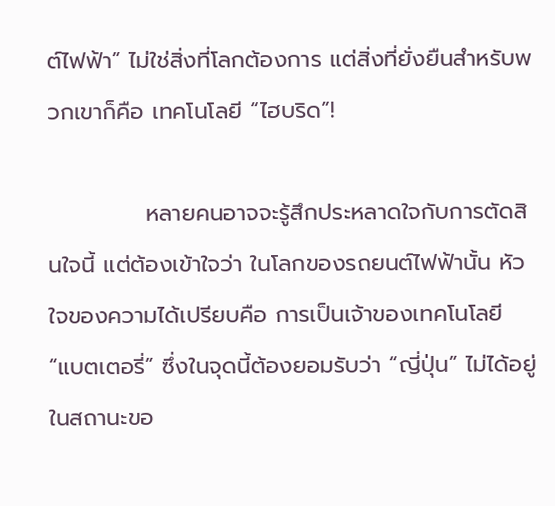ต์ไฟฟ้า” ไม่ใช่สิ่งที่โลกต้องการ แต่สิ่งที่ยั่งยืนสำหรับพวกเขาก็คือ เทคโนโลยี “ไฮบริด”!

            หลายคนอาจจะรู้สึกประหลาดใจกับการตัดสินใจนี้ แต่ต้องเข้าใจว่า ในโลกของรถยนต์ไฟฟ้านั้น หัวใจของความได้เปรียบคือ การเป็นเจ้าของเทคโนโลยี “แบตเตอรี่” ซึ่งในจุดนี้ต้องยอมรับว่า “ญี่ปุ่น” ไม่ได้อยู่ในสถานะขอ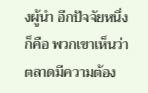งผู้นำ อีกปัจจัยหนึ่งก็คือ พวกเขาเห็นว่า ตลาดมีความต้อง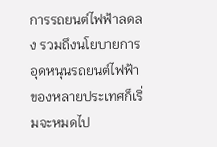การรถยนต์ไฟฟ้าลดลง รวมถึงนโยบายการอุดหนุนรถยนต์ไฟฟ้าของหลายประเทศก็เริ่มจะหมดไป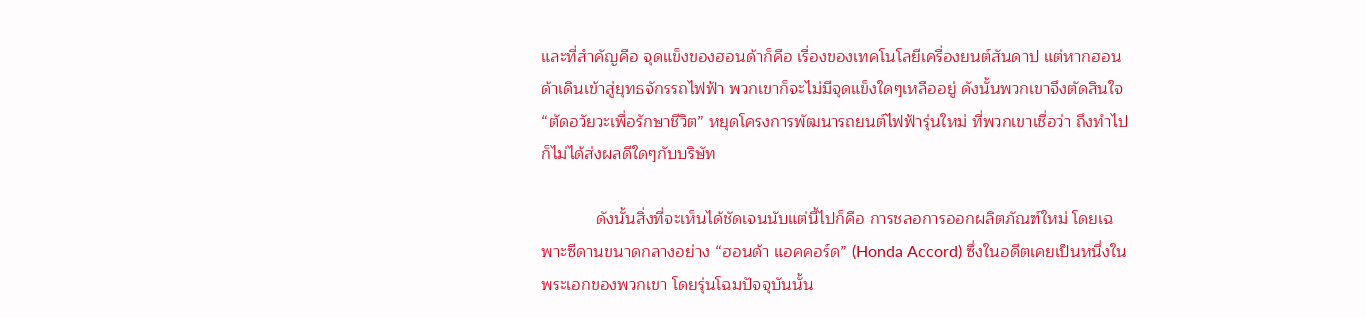และที่สำคัญคือ จุดแข็งของฮอนด้าก็คือ เรื่องของเทคโนโลยีเครื่องยนต์สันดาป แต่หากฮอนด้าเดินเข้าสู่ยุทธจักรรถไฟฟ้า พวกเขาก็จะไม่มีจุดแข็งใดๆเหลืออยู่ ดังนั้นพวกเขาจึงตัดสินใจ “ตัดอวัยวะเพื่อรักษาชีวิต” หยุดโครงการพัฒนารถยนต์ไฟฟ้ารุ่นใหม่ ที่พวกเขาเชื่อว่า ถึงทำไปก็ไม่ได้ส่งผลดีใดๆกับบริษัท

            ดังนั้นสิ่งที่จะเห็นได้ชัดเจนนับแต่นี้ไปก็คือ การชลอการออกผลิตภัณฑ์ใหม่ โดยเฉพาะซีดานขนาดกลางอย่าง “ฮอนด้า แอคคอร์ด” (Honda Accord) ซึ่งในอดีตเคยเป็นหนึ่งในพระเอกของพวกเขา โดยรุ่นโฉมปัจจุบันนั้น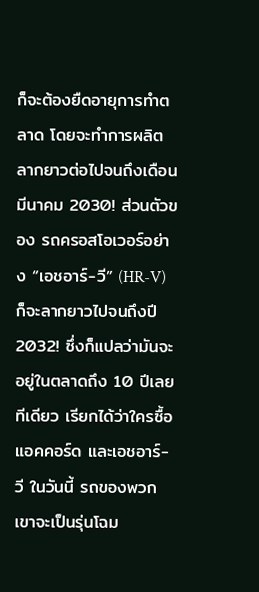ก็จะต้องยืดอายุการทำตลาด โดยจะทำการผลิตลากยาวต่อไปจนถึงเดือนมีนาคม 2030! ส่วนตัวของ รถครอสโอเวอร์อย่าง “เอชอาร์-วี” (HR-V) ก็จะลากยาวไปจนถึงปี 2032! ซึ่งก็แปลว่ามันจะอยู่ในตลาดถึง 10 ปีเลยทีเดียว เรียกได้ว่าใครซื้อแอคคอร์ด และเอชอาร์-วี ในวันนี้ รถของพวกเขาจะเป็นรุ่นโฉม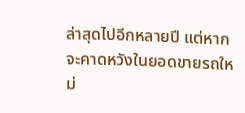ล่าสุดไปอีกหลายปี แต่หากจะคาดหวังในยอดขายรถใหม่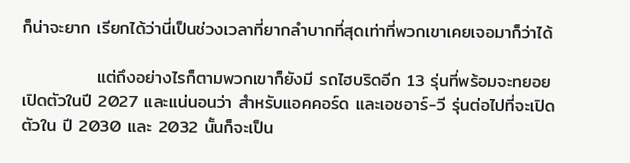ก็น่าจะยาก เรียกได้ว่านี่เป็นช่วงเวลาที่ยากลำบากที่สุดเท่าที่พวกเขาเคยเจอมาก็ว่าได้

            แต่ถึงอย่างไรก็ตามพวกเขาก็ยังมี รถไฮบริดอีก 13 รุ่นที่พร้อมจะทยอยเปิดตัวในปี 2027 และแน่นอนว่า สำหรับแอคคอร์ด และเอชอาร์-วี รุ่นต่อไปที่จะเปิดตัวใน ปี 2030 และ 2032 นั้นก็จะเป็น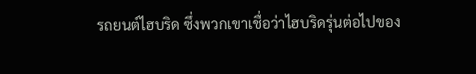รถยนต์ไฮบริด ซึ่งพวกเขาเชื่อว่าไฮบริดรุ่นต่อไปของ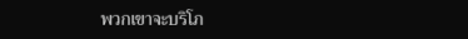พวกเขาจะบริโภ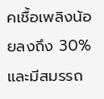คเชื้อเพลิงน้อยลงถึง 30% และมีสมรรถ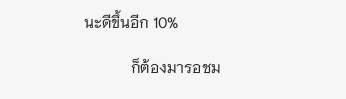นะดีขึ้นอีก 10%

            ก็ต้องมารอชม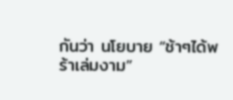กันว่า นโยบาย “ช้าๆได้พร้าเล่มงาม”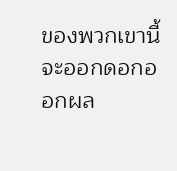ของพวกเขานี้จะออกดอกออกผล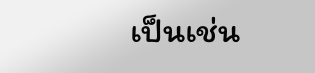เป็นเช่น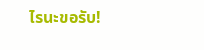ไรนะขอรับ!